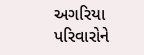અગરિયા પરિવારોને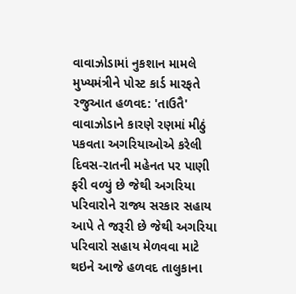વાવાઝોડામાં નુકશાન મામલે મુખ્યમંત્રીને પોસ્ટ કાર્ડ મારફતે રજુઆત હળવદ: 'તાઉતૈ' વાવાઝોડાને કારણે રણમાં મીઠું પકવતા અગરિયાઓએ કરેલી દિવસ-રાતની મહેનત પર પાણી ફરી વળ્યું છે જેથી અગરિયા પરિવારોને રાજ્ય સરકાર સહાય આપે તે જરૂરી છે જેથી અગરિયા પરિવારો સહાય મેળવવા માટે થઇને આજે હળવદ તાલુકાના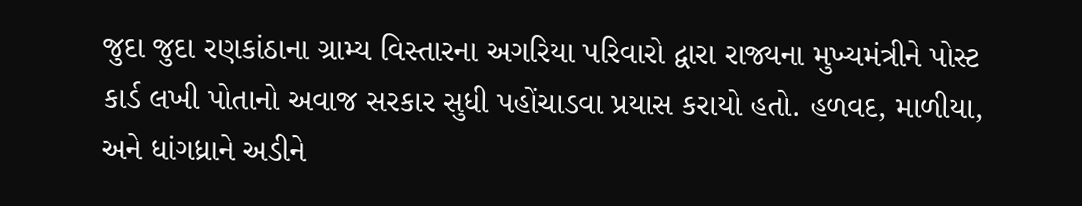જુદા જુદા રણકાંઠાના ગ્રામ્ય વિસ્તારના અગરિયા પરિવારો દ્વારા રાજ્યના મુખ્યમંત્રીને પોસ્ટ કાર્ડ લખી પોતાનો અવાજ સરકાર સુધી પહોંચાડવા પ્રયાસ કરાયો હતો. હળવદ, માળીયા, અને ધાંગધ્રાને અડીને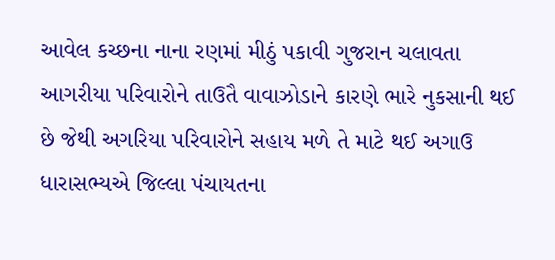આવેલ કચ્છના નાના રણમાં મીઠું પકાવી ગુજરાન ચલાવતા આગરીયા પરિવારોને તાઉતૈ વાવાઝોડાને કારણે ભારે નુકસાની થઈ છે જેથી અગરિયા પરિવારોને સહાય મળે તે માટે થઈ અગાઉ ધારાસભ્યએ જિલ્લા પંચાયતના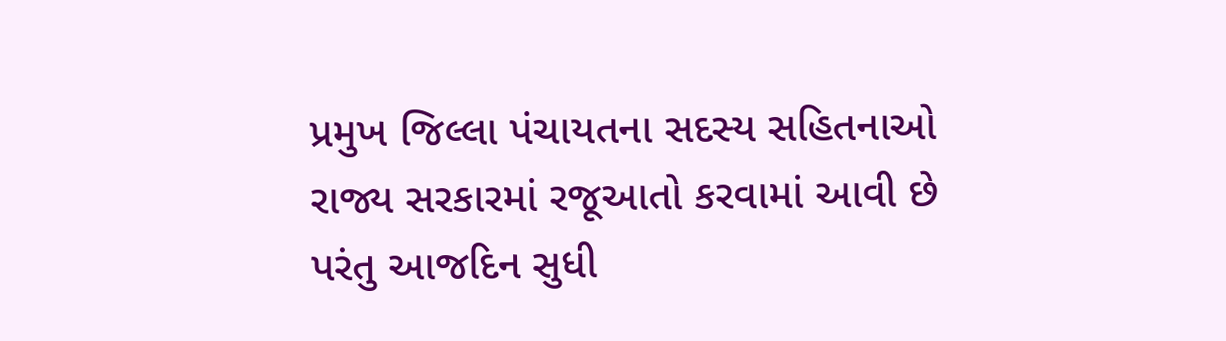પ્રમુખ જિલ્લા પંચાયતના સદસ્ય સહિતનાઓ રાજ્ય સરકારમાં રજૂઆતો કરવામાં આવી છે પરંતુ આજદિન સુધી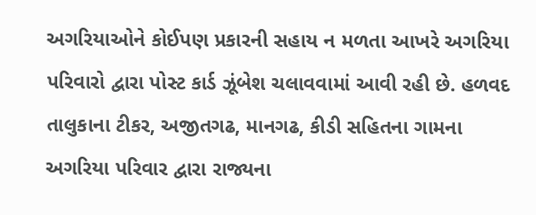અગરિયાઓને કોઈપણ પ્રકારની સહાય ન મળતા આખરે અગરિયા પરિવારો દ્વારા પોસ્ટ કાર્ડ ઝૂંબેશ ચલાવવામાં આવી રહી છે. હળવદ તાલુકાના ટીકર, અજીતગઢ, માનગઢ, કીડી સહિતના ગામના અગરિયા પરિવાર દ્વારા રાજ્યના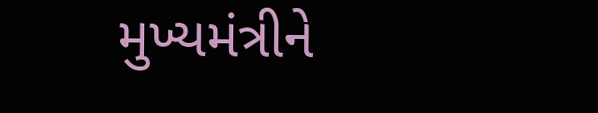મુખ્યમંત્રીને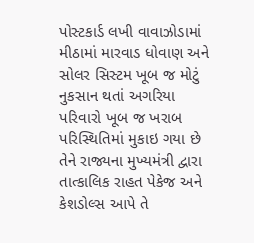પોસ્ટકાર્ડ લખી વાવાઝોડામાં મીઠામાં મારવાડ ધોવાણ અને સોલર સિસ્ટમ ખૂબ જ મોટું નુકસાન થતાં અગરિયા પરિવારો ખૂબ જ ખરાબ પરિસ્થિતિમાં મુકાઇ ગયા છે તેને રાજ્યના મુખ્યમંત્રી દ્વારા તાત્કાલિક રાહત પેકેજ અને કેશડોલ્સ આપે તે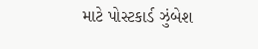માટે પોસ્ટકાર્ડ ઝુંબેશ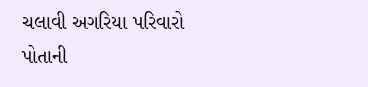ચલાવી અગરિયા પરિવારો પોતાની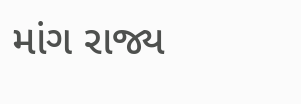માંગ રાજ્ય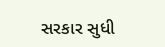સરકાર સુધી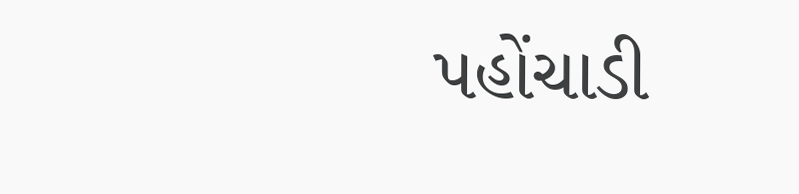પહોંચાડી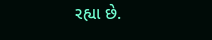રહ્યા છે.